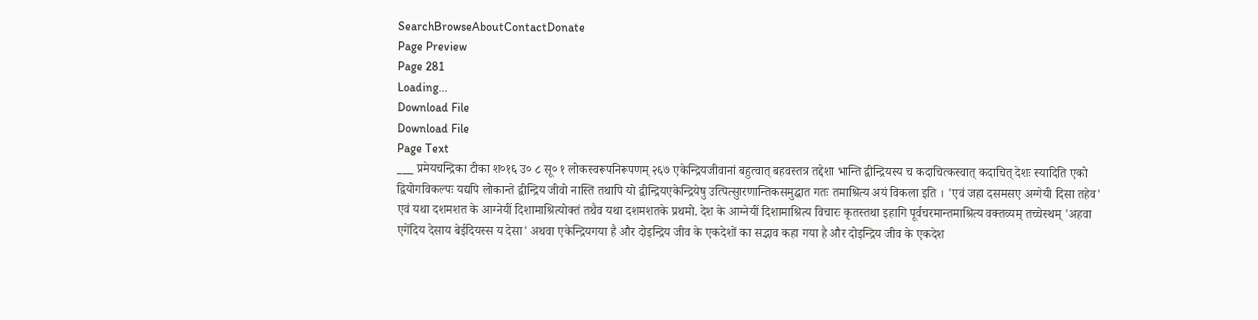SearchBrowseAboutContactDonate
Page Preview
Page 281
Loading...
Download File
Download File
Page Text
___ प्रमेयचन्द्रिका टीका श०१६ उ० ८ सू० १ लोकस्वरूपनिरूपणम् २६७ एकेन्द्रियजीवानां बहुत्वात् बहवस्तत्र तद्देशा भान्ति द्वीन्द्रियस्य च कदाचित्कस्वात् कदाचित् देशः स्यादिति एको द्वियोगविकल्पः यद्यपि लोकान्ते द्वीन्द्रिय जीवो नास्ति तथापि यो द्वीन्द्रियएकेन्द्रियेषु उत्पित्सुारणान्तिकसमुद्घात गतः तमाश्रित्य अयं विकला इति । 'एवं जहा दसमसए अग्गेयी दिसा तहेव' एवं यथा दशमशत के आग्नेयीं दिशामाश्रित्योक्तं तथैव यथा दशमशतके प्रथमो. देश के आग्नेयीं दिशामाश्रित्य विचारः कृतस्तथा इहागि पूर्वचरमान्तमाश्रित्य वक्तव्यम् तच्चेस्थम् 'अहवा एगेंदिय देसाय बेईदियस्स य देसा' अथवा एकेन्द्रियगया है और दोइन्द्रिय जीव के एकदेशों का सद्भाव कहा गया है और दोइन्द्रिय जीव के एकदेश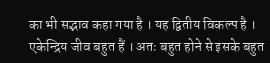का भी सद्भाव कहा गया है । यह द्वितीय विकल्प है । एकेन्द्रिय जीव बहुत हैं । अतः बहुत होने से इसके बहुत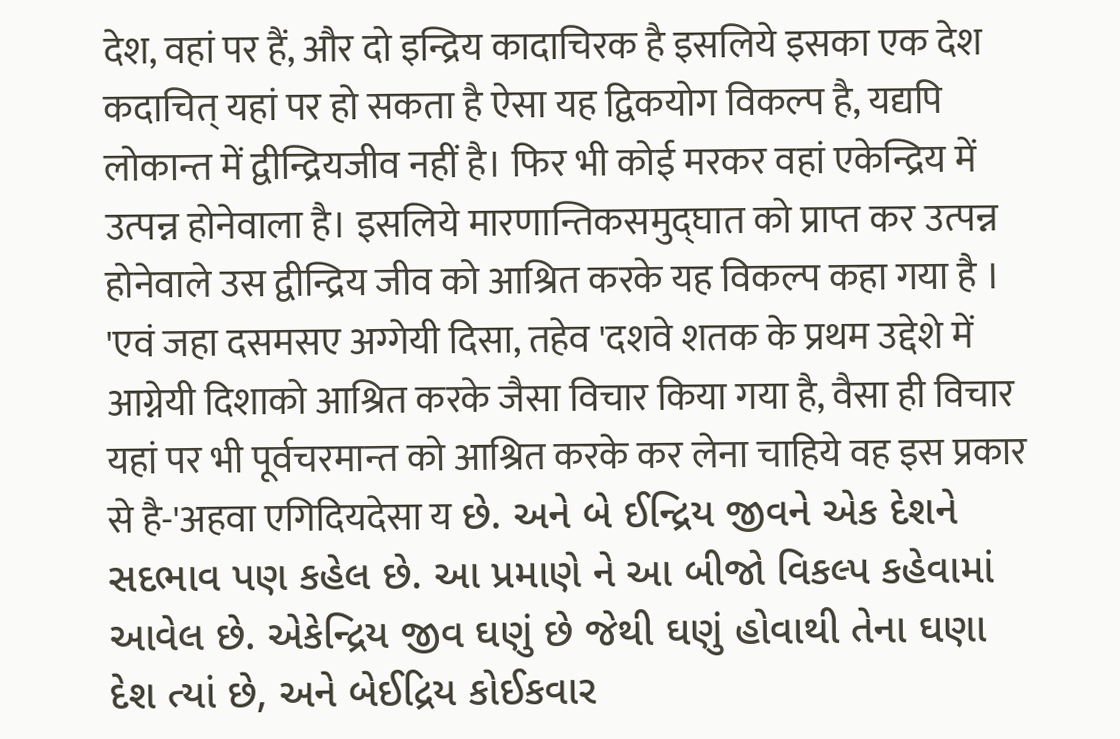देश, वहां पर हैं, और दो इन्द्रिय कादाचिरक है इसलिये इसका एक देश कदाचित् यहां पर हो सकता है ऐसा यह द्विकयोग विकल्प है, यद्यपि लोकान्त में द्वीन्द्रियजीव नहीं है। फिर भी कोई मरकर वहां एकेन्द्रिय में उत्पन्न होनेवाला है। इसलिये मारणान्तिकसमुद्घात को प्राप्त कर उत्पन्न होनेवाले उस द्वीन्द्रिय जीव को आश्रित करके यह विकल्प कहा गया है । 'एवं जहा दसमसए अग्गेयी दिसा, तहेव 'दशवे शतक के प्रथम उद्देशे में आग्नेयी दिशाको आश्रित करके जैसा विचार किया गया है, वैसा ही विचार यहां पर भी पूर्वचरमान्त को आश्रित करके कर लेना चाहिये वह इस प्रकार से है-'अहवा एगिदियदेसा य છે. અને બે ઈન્દ્રિય જીવને એક દેશને સદભાવ પણ કહેલ છે. આ પ્રમાણે ને આ બીજો વિકલ્પ કહેવામાં આવેલ છે. એકેન્દ્રિય જીવ ઘણું છે જેથી ઘણું હોવાથી તેના ઘણા દેશ ત્યાં છે, અને બેઈદ્રિય કોઈકવાર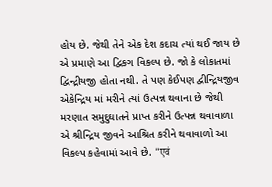હોય છે. જેથી તેને એક દેશ કદાચ ત્યાં થઈ જાય છે એ પ્રમાણે આ દ્વિકગ વિકલ્પ છે. જો કે લોકાતમાં દ્વિન્દ્રીયજી હોતા નથી. તે પણ કેઈપણ દ્વીન્દ્રિયજીવ એકેન્દ્રિય માં મરીને ત્યાં ઉત્પન્ન થવાના છે જેથી મરણાત સમુદુઘાતને પ્રાપ્ત કરીને ઉત્પન્ન થવાવાળા એ શ્રીન્દ્રિય જીવને આશ્રિત કરીને થવાવાળો આ વિકલ્પ કહેવામાં આવે છે. "एवं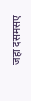जहा दसमसए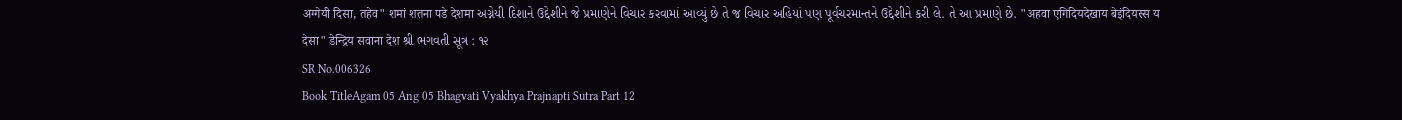अग्गेयी दिसा, तहेव" शमां शतना पडे देशमा અગ્નેયી દિશાને ઉદ્દેશીને જે પ્રમાણેને વિચાર કરવામાં આવ્યું છે તે જ વિચાર અહિયાં પણ પૂર્વચરમાન્તને ઉદ્દેશીને કરી લે. તે આ પ્રમાણે છે. "अहवा एगिदियदेखाय बेइंदियस्स य देसा" डेन्द्रिय सवाना देश શ્રી ભગવતી સૂત્ર : ૧૨
SR No.006326
Book TitleAgam 05 Ang 05 Bhagvati Vyakhya Prajnapti Sutra Part 12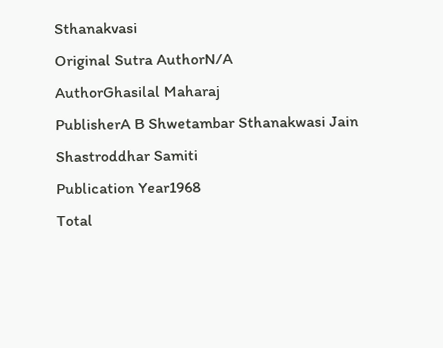Sthanakvasi
Original Sutra AuthorN/A
AuthorGhasilal Maharaj
PublisherA B Shwetambar Sthanakwasi Jain Shastroddhar Samiti
Publication Year1968
Total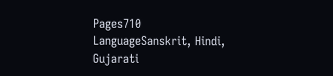Pages710
LanguageSanskrit, Hindi, Gujarati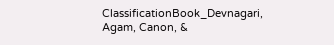ClassificationBook_Devnagari, Agam, Canon, &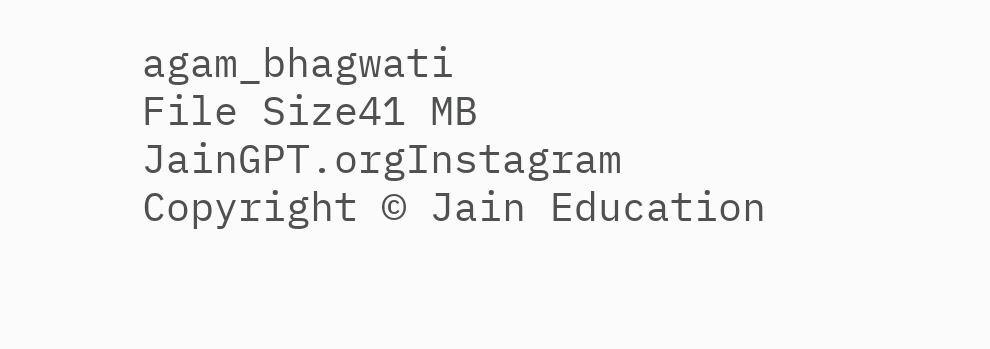agam_bhagwati
File Size41 MB
JainGPT.orgInstagram
Copyright © Jain Education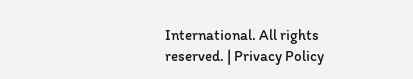International. All rights reserved. | Privacy Policy